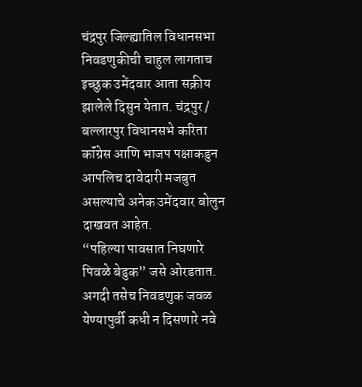चंद्रपुर जिल्ह्यातिल विधानसभा निवडणुकीची चाहुल लागताच इच्छुक उमेंदवार आता सक्रीय झालेले दिसुन येतात. चंद्रपुर / बल्लारपुर विधानसभे करिता कॉंग्रेस आणि भाजप पक्षाकडुन आपलिच दावेदारी मजबुत असल्याचे अनेक उमेंदवार बोलुन दाखवत आहेत.
“पहिल्या पावसात निघणारे पिवळे बेडुक” जसे ओरडतात. अगदी तसेच निवडणुक जवळ येण्यापुर्वी कधी न दिसणारे नवे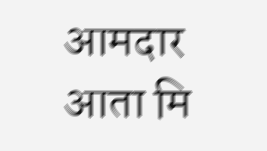आमदार आता मि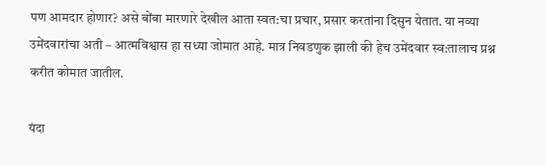पण आमदार होणार? असे बोंबा मारणारे देखील आता स्वत:चा प्रचार, प्रसार करतांना दिसुन येतात. या नव्या उमेंदवारांचा अती – आत्मविश्वास हा सध्या जोमात आहे. मात्र निवडणुक झाली की हेच उमेंदवार स्व:तालाच प्रश्न करीत कोमात जातील.

यंदा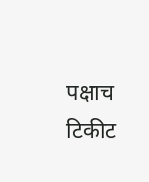पक्षाच टिकीट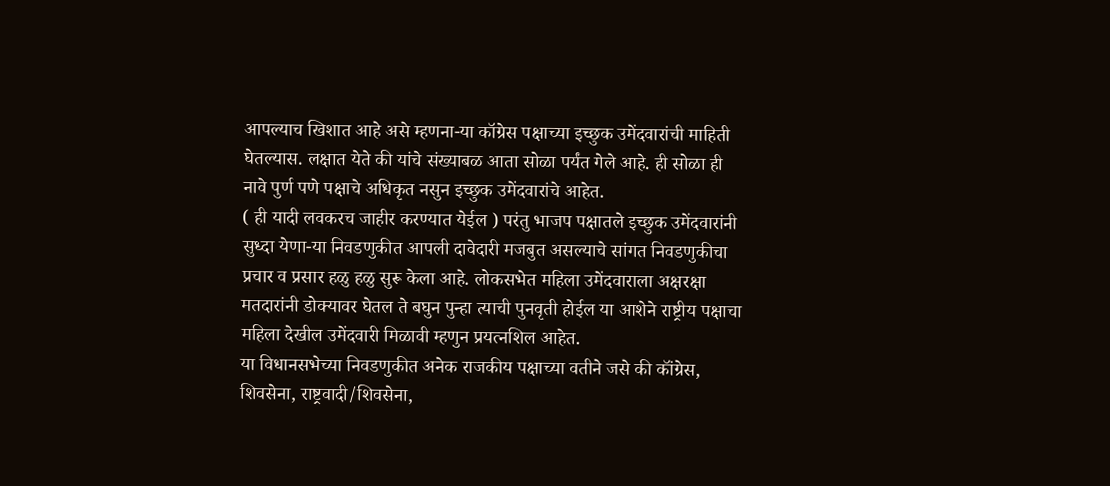आपल्याच खिशात आहे असे म्हणना-या कॉग्रेस पक्षाच्या इच्छुक उमेंदवारांची माहिती घेतल्यास. लक्षात येते की यांचे संख्याबळ आता सोळा पर्यंत गेले आहे. ही सोळा ही नावे पुर्ण पणे पक्षाचे अधिकृत नसुन इच्छुक उमेंदवारांचे आहेत.
( ही यादी लवकरच जाहीर करण्यात येईल ) परंतु भाजप पक्षातले इच्छुक उमेंदवारांनी सुध्दा येणा-या निवडणुकीत आपली दावेदारी मजबुत असल्याचे सांगत निवडणुकीचा प्रचार व प्रसार हळु हळु सुरू केला आहे. लोकसभेत महिला उमेंदवाराला अक्षरक्षा मतदारांनी डोक्यावर घेतल ते बघुन पुन्हा त्याची पुनवृती होईल या आशेने राष्ट्रीय पक्षाचा महिला देखील उमेंदवारी मिळावी म्हणुन प्रयत्नशिल आहेत.
या विधानसभेच्या निवडणुकीत अनेक राजकीय पक्षाच्या वतीने जसे की कॉंग्रेस, शिवसेना, राष्ट्रवादी/शिवसेना,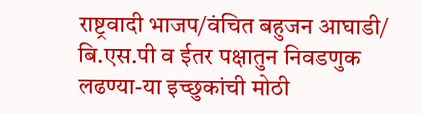राष्ट्रवादी भाजप/वंचित बहुजन आघाडी/ बि.एस.पी व ईतर पक्षातुन निवडणुक लढण्या-या इच्छुकांची मोठी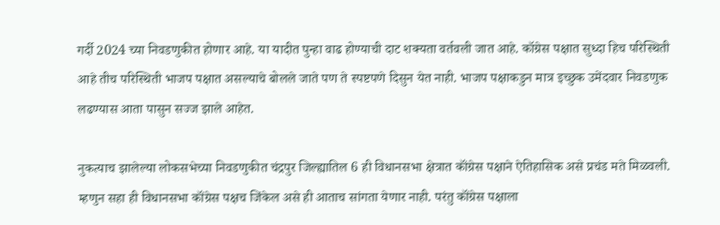गर्दी 2024 च्या निवडणुकीत होणार आहे. या यादीत पुन्हा वाढ होण्याची दाट शक्यता वर्तवली जात आहे. कॉग्रेस पक्षात सुध्दा हिच परिस्थिती आहे तीच परिस्थिती भाजप पक्षात असल्याचे बोलले जाते पण ते स्पष्टपणे दिसुन येत नाही. भाजप पक्षाकडुन मात्र इच्छुक उमेंदवार निवडणुक लढण्यास आता पासुन सज्ज झाले आहेत.

नुकत्याच झालेल्या लोकसभेच्या निवडणुकीत चंद्रपुर जिल्ह्यातिल 6 ही विधानसभा क्षेत्रात कॉंग्रेस पक्षाने ऐतिहासिक असे प्रचंड मते मिळवली. म्हणुन सहा ही विधानसभा कॉंग्रेस पक्षच जिंकेल असे ही आताच सांगता येणार नाही. परंतु कॉंग्रेस पक्षाला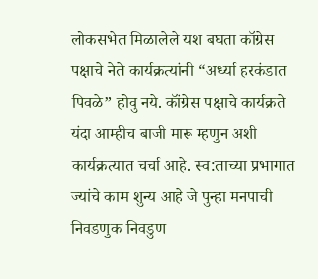लोकसभेत मिळालेले यश बघता कॉग्रेस पक्षाचे नेते कार्यक्रत्यांनी “अर्ध्या हरकंडात पिवळे” होवु नये. कॉंग्रेस पक्षाचे कार्यक्रते यंदा आम्हीच बाजी मारू म्हणुन अशी कार्यक्रत्यात चर्चा आहे. स्व:ताच्या प्रभागात ज्यांचे काम शुन्य आहे जे पुन्हा मनपाची निवडणुक निवडुण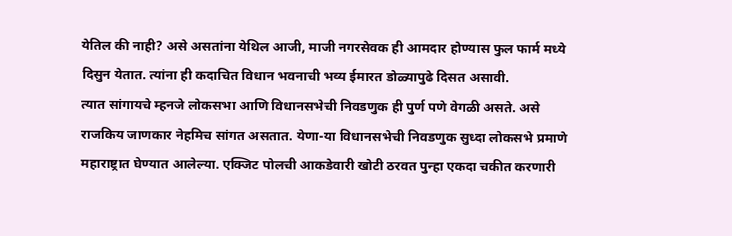येतिल की नाही? असे असतांना येथिल आजी, माजी नगरसेवक ही आमदार होण्यास फुल फार्म मध्ये दिसुन येतात. त्यांना ही कदाचित विधान भवनाची भव्य ईमारत डोळ्यापुढे दिसत असावी.
त्यात सांगायचे म्हनजे लोकसभा आणि विधानसभेची निवडणुक ही पुर्ण पणे वेगळी असते. असे राजकिय जाणकार नेहमिच सांगत असतात. येणा-या विधानसभेची निवडणुक सुध्दा लोकसभे प्रमाणे महाराष्ट्रात घेण्यात आलेल्या. एक्जिट पोलची आकडेवारी खोटी ठरवत पुन्हा एकदा चकीत करणारी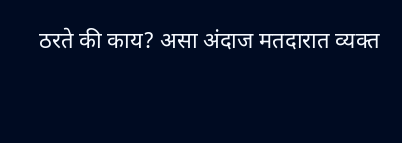ठरते की काय? असा अंदाज मतदारात व्यक्त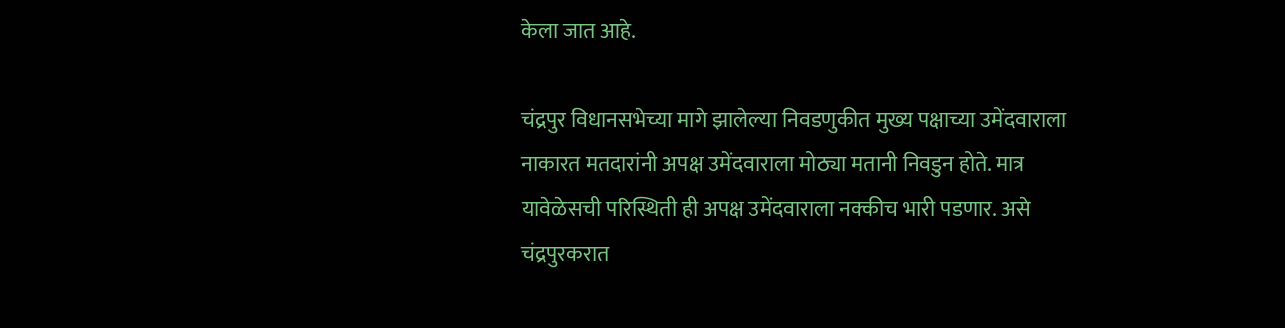केला जात आहे.

चंद्रपुर विधानसभेच्या मागे झालेल्या निवडणुकीत मुख्य पक्षाच्या उमेंदवाराला नाकारत मतदारांनी अपक्ष उमेंदवाराला मोठ्या मतानी निवडुन होते. मात्र यावेळेसची परिस्थिती ही अपक्ष उमेंदवाराला नक्कीच भारी पडणार. असे चंद्रपुरकरात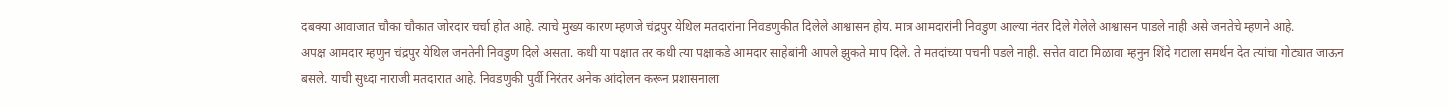दबक्या आवाजात चौका चौकात जोरदार चर्चा होत आहे. त्याचे मुख्य कारण म्हणजे चंद्रपुर येथिल मतदारांना निवडणुकीत दिलेले आश्वासन होय. मात्र आमदारांनी निवडुण आल्या नंतर दिले गेलेले आश्वासन पाडले नाही असे जनतेचे म्हणने आहे.
अपक्ष आमदार म्हणुन चंद्रपुर येथिल जनतेनी निवडुण दिले असता. कधी या पक्षात तर कधी त्या पक्षाकडे आमदार साहेबांनी आपले झुकते माप दिले. ते मतदांच्या पचनी पडले नाही. सत्तेत वाटा मिळावा म्हनुन शिंदे गटाला समर्थन देत त्यांचा गोट्यात जाऊन बसले. याची सुध्दा नाराजी मतदारात आहे. निवडणुकी पुर्वी निरंतर अनेक आंदोलन करून प्रशासनाला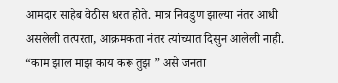आमदार साहेब वेठीस धरत होते. मात्र निवडुण झाल्या नंतर आधी असलेली तत्परता, आक्रमकता नंतर त्यांच्यात दिसुन आलेली नाही. “काम झाल माझ काय करू तुझ ” असे जनता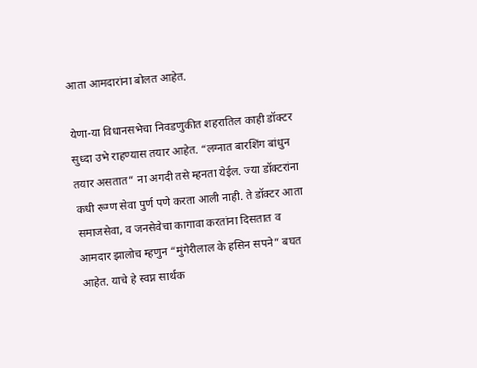आता आमदारांना बोलत आहेत.

येणा-या विधानसभेचा निवडणुकीत शहरातिल काही डॉक्टर सुध्दा उभे राहण्यास तयार आहेत. “लग्नात बारशिंग बांधुन तयार असतात” ना अगदी तसे म्हनता येईल. ज्या डॉक्टरांना कधी रूग्ण सेवा पुर्ण पणे करता आली नाही. ते डॉक्टर आता समाजसेवा, व जनसेवेचा कागावा करतांना दिसतात व आमदार झालोच म्हणुन “मुंगेरीलाल के हसिन सपने” बघत आहेत. याचे हे स्वप्न सार्थक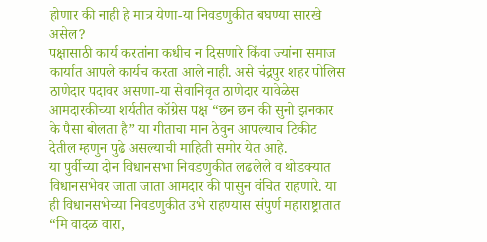होणार की नाही हे मात्र येणा-या निवडणुकीत बघण्या सारखे असेल?
पक्षासाठी कार्य करतांना कधीच न दिसणारे किंवा ज्यांना समाज कार्यात आपले कार्यच करता आले नाही. असे चंद्रपुर शहर पोलिस ठाणेदार पदावर असणा-या सेवानिवृत ठाणेदार यावेळेस आमदारकीच्या शर्यतीत कॉग्रेस पक्ष “छन छन की सुनो झनकार के पैसा बोलता है” या गीताचा मान ठेवुन आपल्याच टिकीट देतील म्हणुन पुढे असल्याची माहिती समोर येत आहे.
या पुर्वीच्या दोन विधानसभा निवडणुकीत लढलेले व थोडक्यात विधानसभेवर जाता जाता आमदार की पासुन वंचित राहणारे. या ही विधानसभेच्या निवडणुकीत उभे राहण्यास संपुर्ण महाराष्ट्रातात “मि वादळ वारा,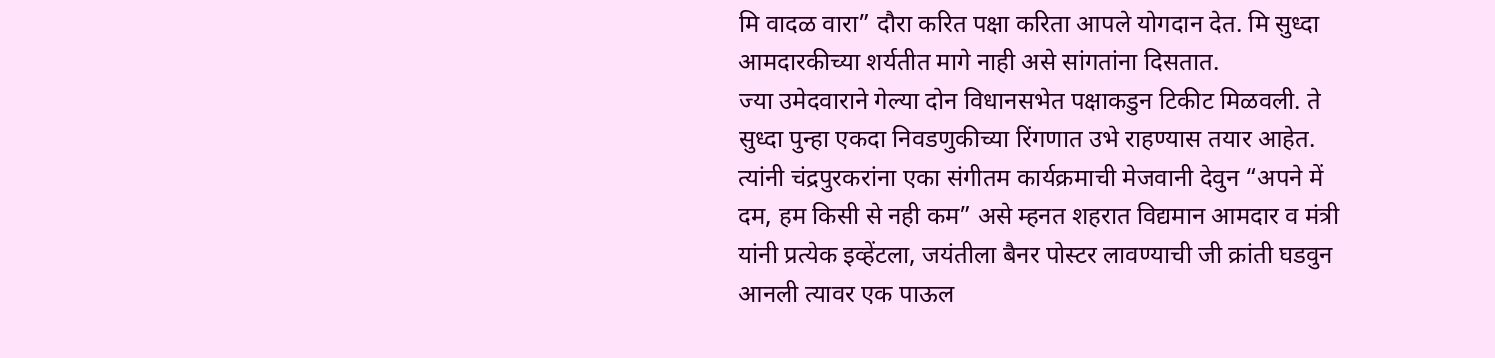मि वादळ वारा” दौरा करित पक्षा करिता आपले योगदान देत. मि सुध्दा आमदारकीच्या शर्यतीत मागे नाही असे सांगतांना दिसतात.
ज्या उमेदवाराने गेल्या दोन विधानसभेत पक्षाकडुन टिकीट मिळवली. ते सुध्दा पुन्हा एकदा निवडणुकीच्या रिंगणात उभे राहण्यास तयार आहेत. त्यांनी चंद्रपुरकरांना एका संगीतम कार्यक्रमाची मेजवानी देवुन “अपने में दम, हम किसी से नही कम” असे म्हनत शहरात विद्यमान आमदार व मंत्री यांनी प्रत्येक इव्हेंटला, जयंतीला बैनर पोस्टर लावण्याची जी क्रांती घडवुन आनली त्यावर एक पाऊल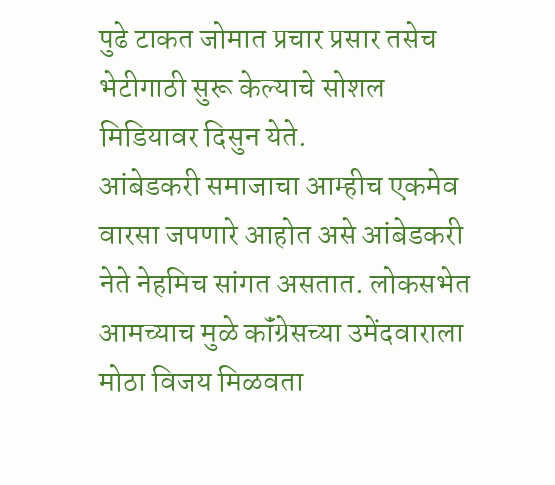पुढे टाकत जोमात प्रचार प्रसार तसेच भेटीगाठी सुरू केल्याचे सोशल मिडियावर दिसुन येते.
आंबेडकरी समाजाचा आम्हीच एकमेव वारसा जपणारे आहोत असे आंबेडकरी नेते नेहमिच सांगत असतात. लोकसभेत आमच्याच मुळे कॉंग्रेसच्या उमेंदवाराला मोठा विजय मिळवता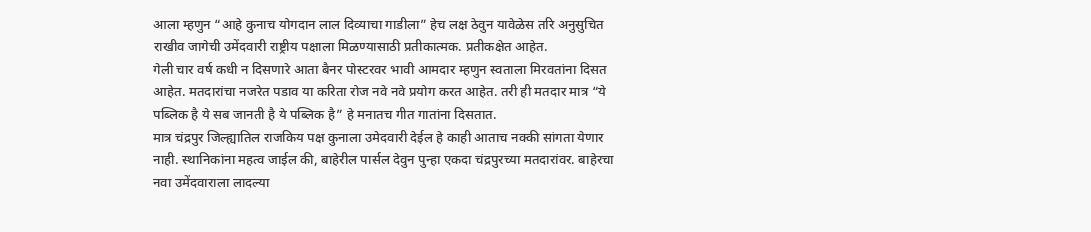आला म्हणुन “आहे कुनाच योगदान लाल दिव्याचा गाडीला” हेच लक्ष ठेवुन यावेळेस तरि अनुसुचित राखीव जागेची उमेंदवारी राष्ट्रीय पक्षाला मिळण्यासाठी प्रतीकात्मक. प्रतीकक्षेत आहेत.
गेली चार वर्ष कधी न दिसणारे आता बैनर पोस्टरवर भावी आमदार म्हणुन स्वताला मिरवतांना दिसत आहेत. मतदारांचा नजरेत पडाव या करिता रोज नवे नवे प्रयोग करत आहेत. तरी ही मतदार मात्र “ये पब्लिक है ये सब जानती है ये पब्लिक है” हे मनातच गीत गातांना दिसतात.
मात्र चंद्रपुर जिल्ह्यातिल राजकिय पक्ष कुनाला उमेदवारी देईल हे काही आताच नक्की सांगता येणार नाही. स्थानिकांना महत्व जाईल की, बाहेरील पार्सल देवुन पुन्हा एकदा चंद्रपुरच्या मतदारांवर. बाहेरचा नवा उमेंदवाराला लादल्या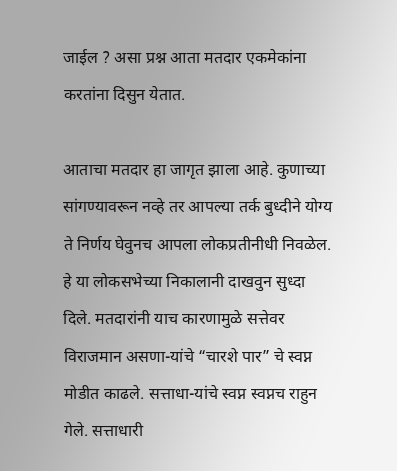जाईल ? असा प्रश्न आता मतदार एकमेकांना करतांना दिसुन येतात.

आताचा मतदार हा जागृत झाला आहे. कुणाच्या सांगण्यावरून नव्हे तर आपल्या तर्क बुध्दीने योग्य ते निर्णय घेवुनच आपला लोकप्रतीनीधी निवळेल. हे या लोकसभेच्या निकालानी दाखवुन सुध्दा दिले. मतदारांनी याच कारणामुळे सत्तेवर विराजमान असणा-यांचे “चारशे पार” चे स्वप्न मोडीत काढले. सत्ताधा-यांचे स्वप्न स्वप्नच राहुन गेले. सत्ताधारी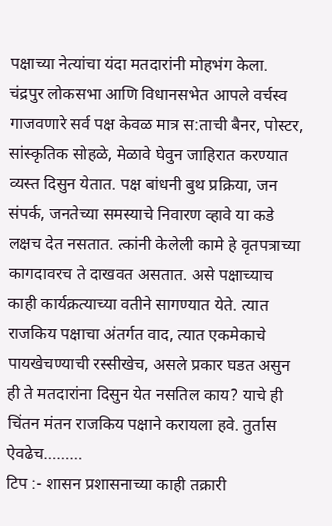पक्षाच्या नेत्यांचा यंदा मतदारांनी मोहभंग केला.
चंद्रपुर लोकसभा आणि विधानसभेत आपले वर्चस्व गाजवणारे सर्व पक्ष केवळ मात्र स:ताची बैनर, पोस्टर, सांस्कृतिक सोहळे, मेळावे घेवुन जाहिरात करण्यात व्यस्त दिसुन येतात. पक्ष बांधनी बुथ प्रक्रिया, जन संपर्क, जनतेच्या समस्याचे निवारण व्हावे या कडे लक्षच देत नसतात. त्कांनी केलेली कामे हे वृतपत्राच्या कागदावरच ते दाखवत असतात. असे पक्षाच्याच काही कार्यक्रत्याच्या वतीने सागण्यात येते. त्यात राजकिय पक्षाचा अंतर्गत वाद, त्यात एकमेकाचे पायखेचण्याची रस्सीखेच, असले प्रकार घडत असुन ही ते मतदारांना दिसुन येत नसतिल काय? याचे ही चिंतन मंतन राजकिय पक्षाने करायला हवे. तुर्तास ऐवढेच………
टिप :- शासन प्रशासनाच्या काही तक्रारी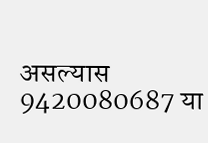असल्यास 9420080687 या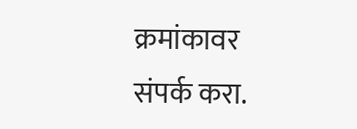क्रमांकावर संपर्क करा.